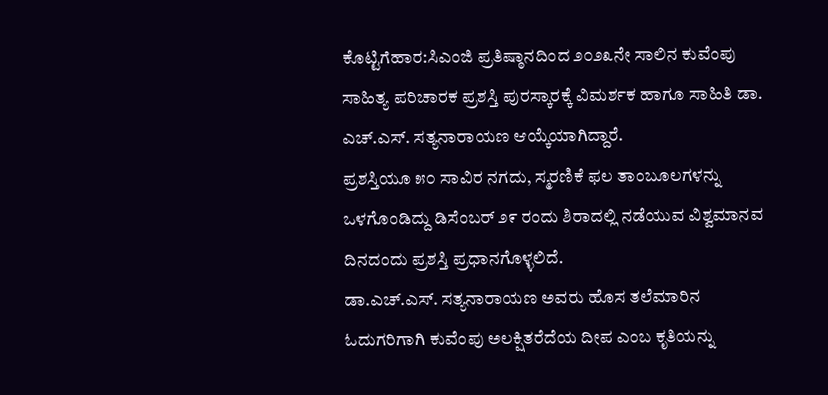ಕೊಟ್ಟಿಗೆಹಾರ:ಸಿಎಂಜಿ ಪ್ರತಿಷ್ಠಾನದಿಂದ ೨೦೨೩ನೇ ಸಾಲಿನ ಕುವೆಂಪು ಸಾಹಿತ್ಯ ಪರಿಚಾರಕ ಪ್ರಶಸ್ತಿ ಪುರಸ್ಕಾರಕ್ಕೆ ವಿಮರ್ಶಕ ಹಾಗೂ ಸಾಹಿತಿ ಡಾ. ಎಚ್.ಎಸ್. ಸತ್ಯನಾರಾಯಣ ಆಯ್ಕೆಯಾಗಿದ್ದಾರೆ.
ಪ್ರಶಸ್ತಿಯೂ ೫೦ ಸಾವಿರ ನಗದು, ಸ್ಮರಣಿಕೆ ಫಲ ತಾಂಬೂಲಗಳನ್ನು ಒಳಗೊಂಡಿದ್ದು ಡಿಸೆಂಬರ್ ೨೯ ರಂದು ಶಿರಾದಲ್ಲಿ ನಡೆಯುವ ವಿಶ್ವಮಾನವ ದಿನದಂದು ಪ್ರಶಸ್ತಿ ಪ್ರಧಾನಗೊಳ್ಳಲಿದೆ.
ಡಾ.ಎಚ್.ಎಸ್. ಸತ್ಯನಾರಾಯಣ ಅವರು ಹೊಸ ತಲೆಮಾರಿನ ಓದುಗರಿಗಾಗಿ ಕುವೆಂಪು ಅಲಕ್ಷಿತರೆದೆಯ ದೀಪ ಎಂಬ ಕೃತಿಯನ್ನು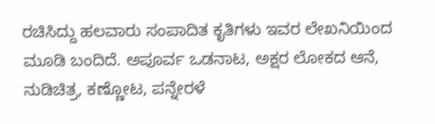ರಚಿಸಿದ್ದು ಹಲವಾರು ಸಂಪಾದಿತ ಕೃತಿಗಳು ಇವರ ಲೇಖನಿಯಿಂದ ಮೂಡಿ ಬಂದಿದೆ. ಅಪೂರ್ವ ಒಡನಾಟ, ಅಕ್ಷರ ಲೋಕದ ಆನೆ, ನುಡಿಚಿತ್ರ, ಕಣ್ಣೋಟ, ಪನ್ನೇರಳೆ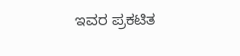ಇವರ ಪ್ರಕಟಿತ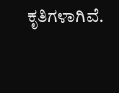ಕೃತಿಗಳಾಗಿವೆ.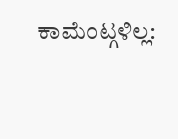ಕಾಮೆಂಟ್ಗಳಿಲ್ಲ: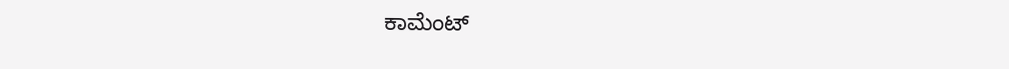ಕಾಮೆಂಟ್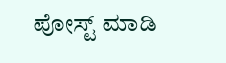ಪೋಸ್ಟ್ ಮಾಡಿ